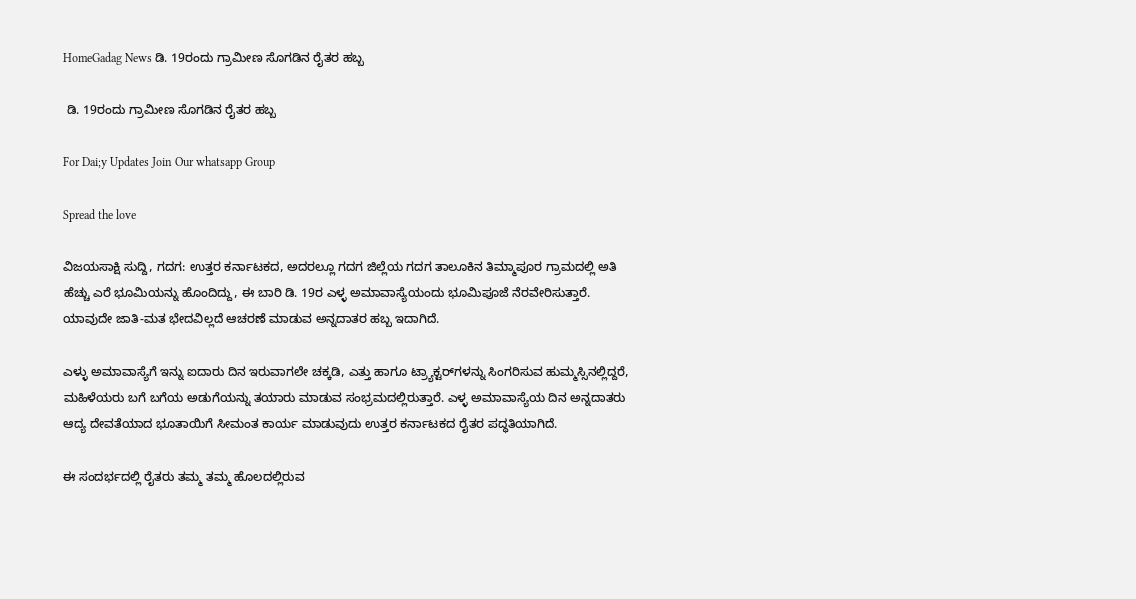HomeGadag News ಡಿ. 19ರಂದು ಗ್ರಾಮೀಣ ಸೊಗಡಿನ ರೈತರ ಹಬ್ಬ

 ಡಿ. 19ರಂದು ಗ್ರಾಮೀಣ ಸೊಗಡಿನ ರೈತರ ಹಬ್ಬ

For Dai;y Updates Join Our whatsapp Group

Spread the love

ವಿಜಯಸಾಕ್ಷಿ ಸುದ್ದಿ, ಗದಗ: ಉತ್ತರ ಕರ್ನಾಟಕದ, ಅದರಲ್ಲೂ ಗದಗ ಜಿಲ್ಲೆಯ ಗದಗ ತಾಲೂಕಿನ ತಿಮ್ಮಾಪೂರ ಗ್ರಾಮದಲ್ಲಿ ಅತಿ ಹೆಚ್ಚು ಎರೆ ಭೂಮಿಯನ್ನು ಹೊಂದಿದ್ದು, ಈ ಬಾರಿ ಡಿ. 19ರ ಎಳ್ಳ ಅಮಾವಾಸ್ಯೆಯಂದು ಭೂಮಿಪೂಜೆ ನೆರವೇರಿಸುತ್ತಾರೆ. ಯಾವುದೇ ಜಾತಿ-ಮತ ಭೇದವಿಲ್ಲದೆ ಆಚರಣೆ ಮಾಡುವ ಅನ್ನದಾತರ ಹಬ್ಬ ಇದಾಗಿದೆ.

ಎಳ್ಳು ಅಮಾವಾಸ್ಯೆಗೆ ಇನ್ನು ಐದಾರು ದಿನ ಇರುವಾಗಲೇ ಚಕ್ಕಡಿ, ಎತ್ತು ಹಾಗೂ ಟ್ರ್ಯಾಕ್ಟರ್‌ಗಳನ್ನು ಸಿಂಗರಿಸುವ ಹುಮ್ಮಸ್ಸಿನಲ್ಲಿದ್ದರೆ, ಮಹಿಳೆಯರು ಬಗೆ ಬಗೆಯ ಅಡುಗೆಯನ್ನು ತಯಾರು ಮಾಡುವ ಸಂಭ್ರಮದಲ್ಲಿರುತ್ತಾರೆ. ಎಳ್ಳ ಅಮಾವಾಸ್ಯೆಯ ದಿನ ಅನ್ನದಾತರು ಆದ್ಯ ದೇವತೆಯಾದ ಭೂತಾಯಿಗೆ ಸೀಮಂತ ಕಾರ್ಯ ಮಾಡುವುದು ಉತ್ತರ ಕರ್ನಾಟಕದ ರೈತರ ಪದ್ಧತಿಯಾಗಿದೆ.

ಈ ಸಂದರ್ಭದಲ್ಲಿ ರೈತರು ತಮ್ಮ ತಮ್ಮ ಹೊಲದಲ್ಲಿರುವ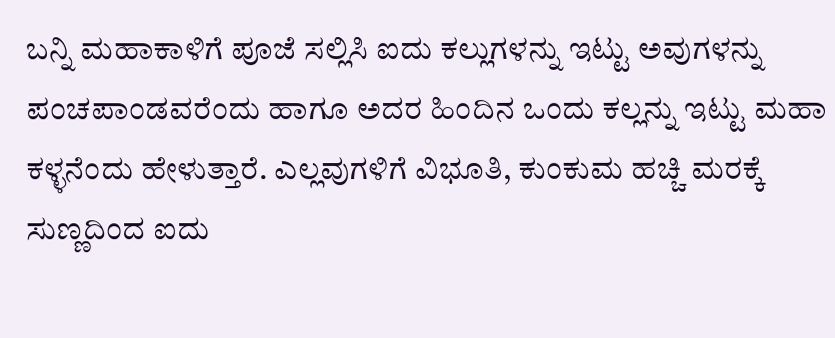ಬನ್ನಿ ಮಹಾಕಾಳಿಗೆ ಪೂಜೆ ಸಲ್ಲಿಸಿ ಐದು ಕಲ್ಲುಗಳನ್ನು ಇಟ್ಟು ಅವುಗಳನ್ನು ಪಂಚಪಾಂಡವರೆಂದು ಹಾಗೂ ಅದರ ಹಿಂದಿನ ಒಂದು ಕಲ್ಲನ್ನು ಇಟ್ಟು ಮಹಾ ಕಳ್ಳನೆಂದು ಹೇಳುತ್ತಾರೆ. ಎಲ್ಲವುಗಳಿಗೆ ವಿಭೂತಿ, ಕುಂಕುಮ ಹಚ್ಚಿ ಮರಕ್ಕೆ ಸುಣ್ಣದಿಂದ ಐದು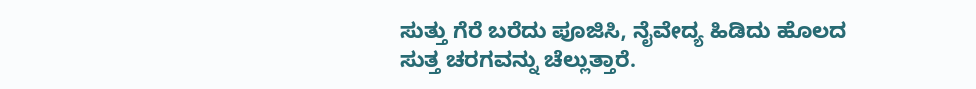ಸುತ್ತು ಗೆರೆ ಬರೆದು ಪೂಜಿಸಿ, ನೈವೇದ್ಯ ಹಿಡಿದು ಹೊಲದ ಸುತ್ತ ಚರಗವನ್ನು ಚೆಲ್ಲುತ್ತಾರೆ.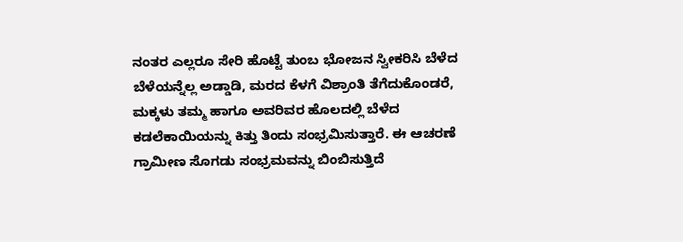ನಂತರ ಎಲ್ಲರೂ ಸೇರಿ ಹೊಟ್ಟೆ ತುಂಬ ಭೋಜನ ಸ್ವೀಕರಿಸಿ ಬೆಳೆದ ಬೆಳೆಯನ್ನೆಲ್ಲ ಅಡ್ಡಾಡಿ, ಮರದ ಕೆಳಗೆ ವಿಶ್ರಾಂತಿ ತೆಗೆದುಕೊಂಡರೆ, ಮಕ್ಕಳು ತಮ್ಮ ಹಾಗೂ ಅವರಿವರ ಹೊಲದಲ್ಲಿ ಬೆಳೆದ ಕಡಲೆಕಾಯಿಯನ್ನು ಕಿತ್ತು ತಿಂದು ಸಂಭ್ರಮಿಸುತ್ತಾರೆ. ಈ ಆಚರಣೆ ಗ್ರಾಮೀಣ ಸೊಗಡು ಸಂಭ್ರಮವನ್ನು ಬಿಂಬಿಸುತ್ತಿದೆ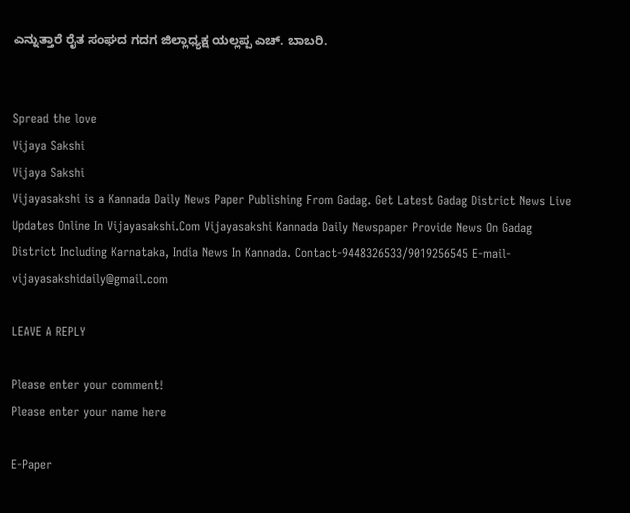ಎನ್ನುತ್ತಾರೆ ರೈತ ಸಂಘದ ಗದಗ ಜಿಲ್ಲಾಧ್ಯಕ್ಷ ಯಲ್ಲಪ್ಪ ಎಚ್. ಬಾಬರಿ.


Spread the love
Vijaya Sakshi
Vijaya Sakshi
Vijayasakshi is a Kannada Daily News Paper Publishing From Gadag. Get Latest Gadag District News Live Updates Online In Vijayasakshi.Com Vijayasakshi Kannada Daily Newspaper Provide News On Gadag District Including Karnataka, India News In Kannada. Contact-9448326533/9019256545 E-mail-vijayasakshidaily@gmail.com

LEAVE A REPLY

Please enter your comment!
Please enter your name here

E-Paper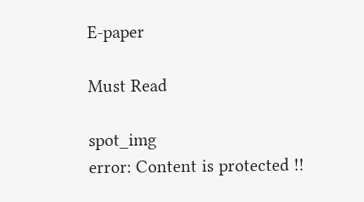E-paper

Must Read

spot_img
error: Content is protected !!